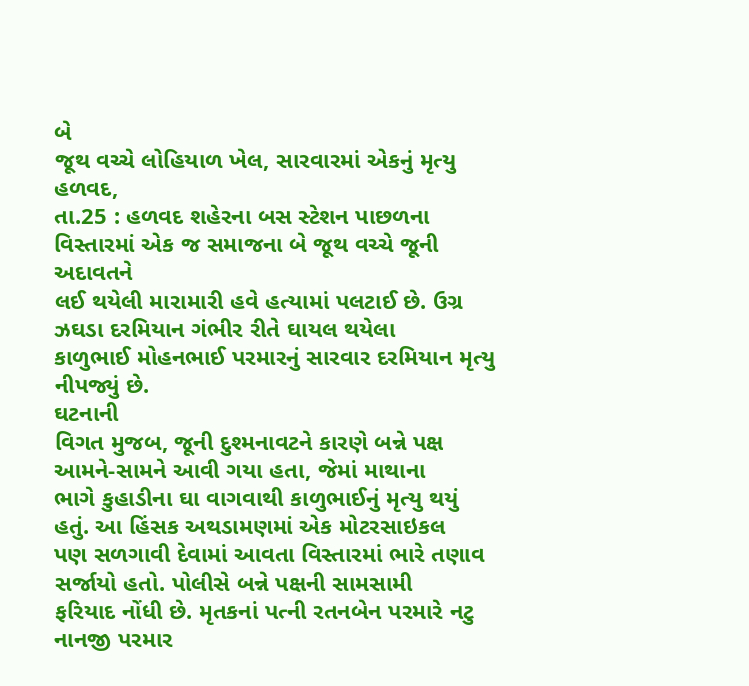બે
જૂથ વચ્ચે લોહિયાળ ખેલ, સારવારમાં એકનું મૃત્યુ
હળવદ,
તા.25 : હળવદ શહેરના બસ સ્ટેશન પાછળના વિસ્તારમાં એક જ સમાજના બે જૂથ વચ્ચે જૂની અદાવતને
લઈ થયેલી મારામારી હવે હત્યામાં પલટાઈ છે. ઉગ્ર ઝઘડા દરમિયાન ગંભીર રીતે ઘાયલ થયેલા
કાળુભાઈ મોહનભાઈ પરમારનું સારવાર દરમિયાન મૃત્યુ નીપજ્યું છે.
ઘટનાની
વિગત મુજબ, જૂની દુશ્મનાવટને કારણે બન્ને પક્ષ આમને-સામને આવી ગયા હતા, જેમાં માથાના
ભાગે કુહાડીના ઘા વાગવાથી કાળુભાઈનું મૃત્યુ થયું હતું. આ હિંસક અથડામણમાં એક મોટરસાઇકલ
પણ સળગાવી દેવામાં આવતા વિસ્તારમાં ભારે તણાવ સર્જાયો હતો. પોલીસે બન્ને પક્ષની સામસામી
ફરિયાદ નોંધી છે. મૃતકનાં પત્ની રતનબેન પરમારે નટુ નાનજી પરમાર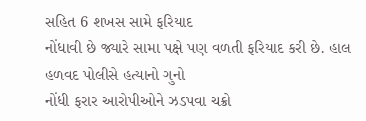સહિત 6 શખસ સામે ફરિયાદ
નોંધાવી છે જ્યારે સામા પક્ષે પણ વળતી ફરિયાદ કરી છે. હાલ હળવદ પોલીસે હત્યાનો ગુનો
નોંધી ફરાર આરોપીઓને ઝડપવા ચક્રો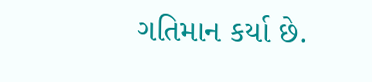ગતિમાન કર્યા છે.